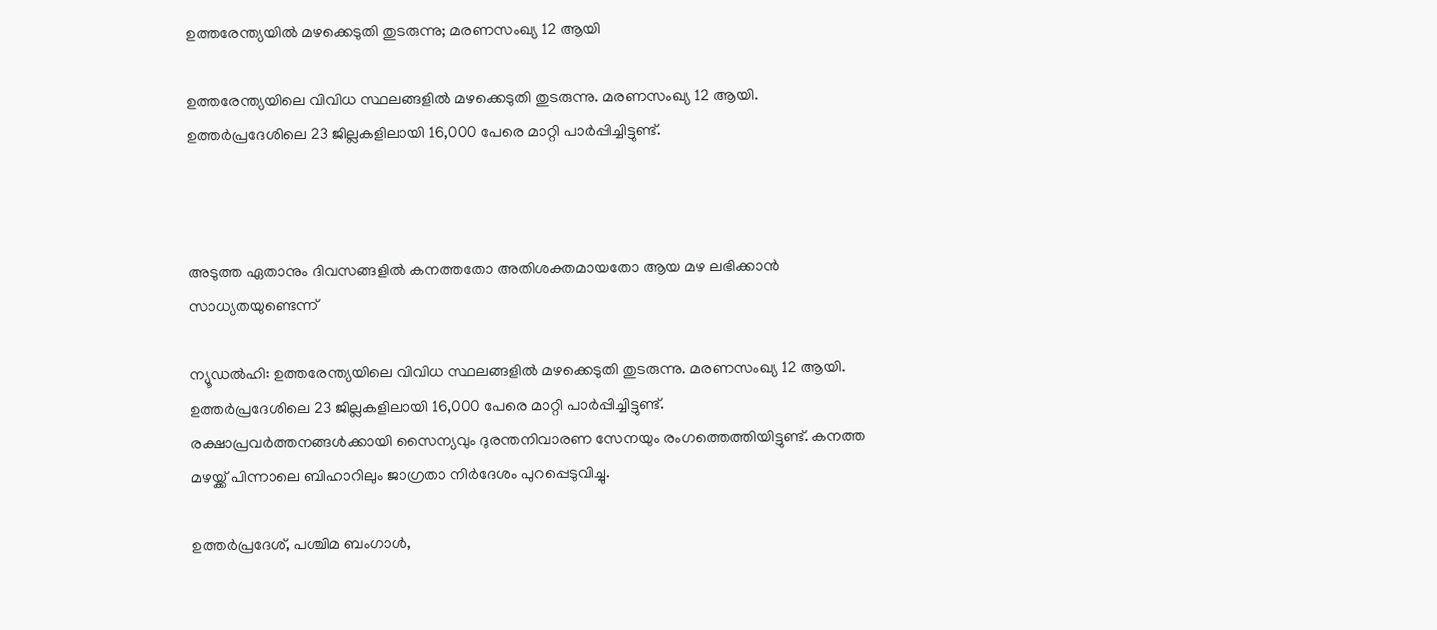ഉത്തരേന്ത്യയില്‍ മഴക്കെടുതി തുടരുന്നു; മരണസംഖ്യ 12 ആയി

ഉത്തരേന്ത്യയിലെ വിവിധ സ്ഥലങ്ങളില്‍ മഴക്കെടുതി തുടരുന്നു. മരണസംഖ്യ 12 ആയി. ഉത്തര്‍പ്രദേശിലെ 23 ജില്ലകളിലായി 16,000 പേരെ മാറ്റി പാര്‍പ്പിച്ചിട്ടുണ്ട്.



അടുത്ത ഏതാനും ദിവസങ്ങളില്‍ കനത്തതോ അതിശക്തമായതോ ആയ മഴ ലഭിക്കാന്‍ സാധ്യതയുണ്ടെന്ന്

ന്യൂഡല്‍ഹി: ഉത്തരേന്ത്യയിലെ വിവിധ സ്ഥലങ്ങളില്‍ മഴക്കെടുതി തുടരുന്നു. മരണസംഖ്യ 12 ആയി. ഉത്തര്‍പ്രദേശിലെ 23 ജില്ലകളിലായി 16,000 പേരെ മാറ്റി പാര്‍പ്പിച്ചിട്ടുണ്ട്. രക്ഷാപ്രവര്‍ത്തനങ്ങള്‍ക്കായി സൈന്യവും ദുരന്തനിവാരണ സേനയും രംഗത്തെത്തിയിട്ടുണ്ട്. കനത്ത മഴയ്ക്ക് പിന്നാലെ ബിഹാറിലും ജാഗ്രതാ നിര്‍ദേശം പുറപ്പെടുവിച്ചു.

ഉത്തര്‍പ്രദേശ്, പശ്ചിമ ബംഗാള്‍,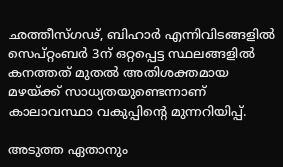ഛത്തീസ്ഗഢ്, ബിഹാര്‍ എന്നിവിടങ്ങളില്‍ സെപ്റ്റംബര്‍ 3ന് ഒറ്റപ്പെട്ട സ്ഥലങ്ങളില്‍ കനത്തത് മുതല്‍ അതിശക്തമായ മഴയ്ക്ക് സാധ്യതയുണ്ടെന്നാണ് കാലാവസ്ഥാ വകുപ്പിന്റെ മുന്നറിയിപ്പ്.

അടുത്ത ഏതാനും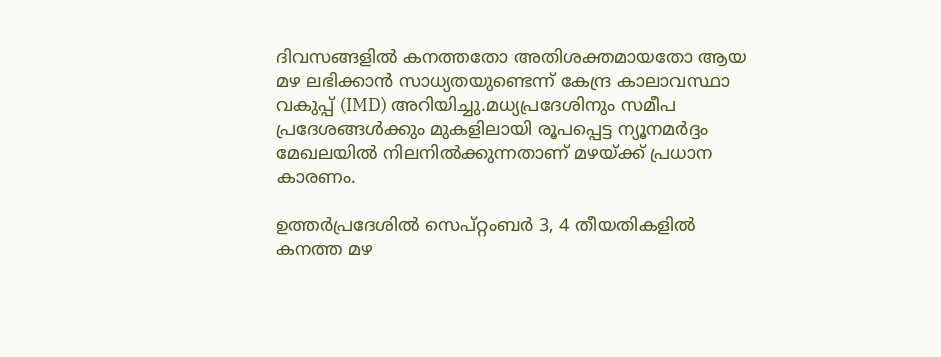ദിവസങ്ങളില്‍ കനത്തതോ അതിശക്തമായതോ ആയ മഴ ലഭിക്കാന്‍ സാധ്യതയുണ്ടെന്ന് കേന്ദ്ര കാലാവസ്ഥാ വകുപ്പ് (IMD) അറിയിച്ചു.മധ്യപ്രദേശിനും സമീപ പ്രദേശങ്ങള്‍ക്കും മുകളിലായി രൂപപ്പെട്ട ന്യൂനമര്‍ദ്ദം മേഖലയില്‍ നിലനില്‍ക്കുന്നതാണ് മഴയ്ക്ക് പ്രധാന കാരണം.

ഉത്തര്‍പ്രദേശില്‍ സെപ്റ്റംബര്‍ 3, 4 തീയതികളില്‍ കനത്ത മഴ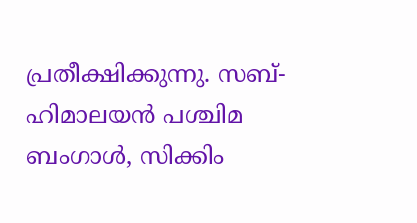പ്രതീക്ഷിക്കുന്നു. സബ്-ഹിമാലയന്‍ പശ്ചിമ ബംഗാള്‍, സിക്കിം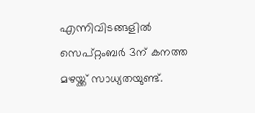എന്നിവിടങ്ങളില്‍ സെപ്റ്റംബര്‍ 3ന് കനത്ത മഴയ്ക്ക് സാധ്യതയുണ്ട്.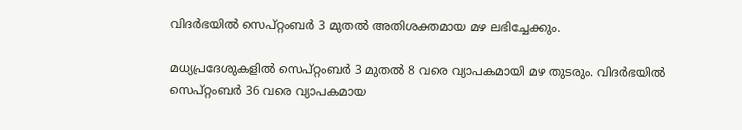വിദര്‍ഭയില്‍ സെപ്റ്റംബര്‍ 3 മുതല്‍ അതിശക്തമായ മഴ ലഭിച്ചേക്കും.

മധ്യപ്രദേശുകളില്‍ സെപ്റ്റംബര്‍ 3 മുതല്‍ 8 വരെ വ്യാപകമായി മഴ തുടരും. വിദര്‍ഭയില്‍ സെപ്റ്റംബര്‍ 36 വരെ വ്യാപകമായ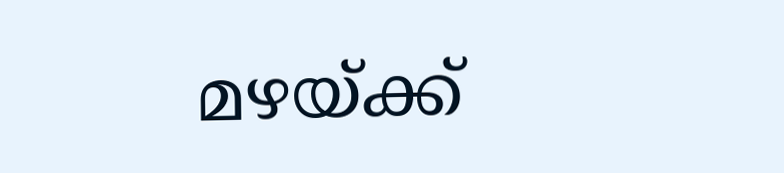മഴയ്ക്ക്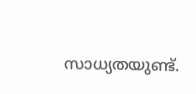സാധ്യതയുണ്ട്.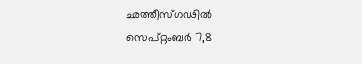ഛത്തീസ്ഗഢില്‍ സെപ്റ്റംബര്‍ 7,8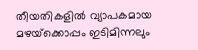തീയതികളില്‍ വ്യാപകമായ മഴയ്‌ക്കൊപ്പം ഇടിമിന്നലും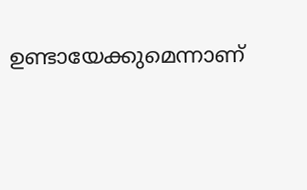ഉണ്ടായേക്കുമെന്നാണ്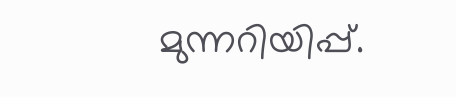മുന്നറിയിപ്പ്.